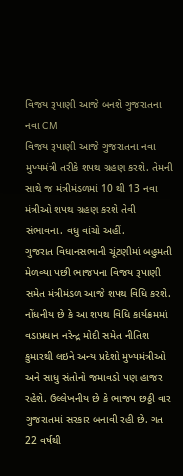વિજય રૂપાણી આજે બનશે ગુજરાતના નવા CM
વિજય રૂપાણી આજે ગુજરાતના નવા મુખ્યમંત્રી તરીકે શપથ ગ્રહણ કરશે. તેમની સાથે જ મંત્રીમંડળમાં 10 થી 13 નવા મંત્રીઓ શપથ ગ્રહણ કરશે તેવી સંભાવના. વધુ વાંચો અહીં.
ગુજરાત વિધાનસભાની ચૂંટણીમાં બહુમતી મેળવ્યા પછી ભાજપના વિજય રૂપાણી સમેત મંત્રીમંડળ આજે શપથ વિધિ કરશે. નોંધનીય છે કે આ શપથ વિધિ કાર્યક્રમમાં વડાપ્રધાન નરેન્દ્ર મોદી સમેત નીતિશ કુમારથી લઇને અન્ય પ્રદેશો મુખ્યમંત્રીઓ અને સાધુ સંતોનો જમાવડો પણ હાજર રહેશે. ઉલ્લેખનીય છે કે ભાજપ છઠ્ઠી વાર ગુજરાતમાં સરકાર બનાવી રહી છે. ગત 22 વર્ષથી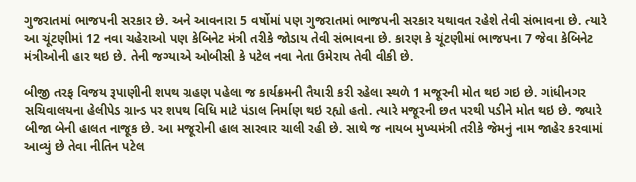ગુજરાતમાં ભાજપની સરકાર છે. અને આવનારા 5 વર્ષોમાં પણ ગુજરાતમાં ભાજપની સરકાર યથાવત રહેશે તેવી સંભાવના છે. ત્યારે આ ચૂંટણીમાં 12 નવા ચહેરાઓ પણ કેબિનેટ મંત્રી તરીકે જોડાય તેવી સંભાવના છે. કારણ કે ચૂંટણીમાં ભાજપના 7 જેવા કેબિનેટ મંત્રીઓની હાર થઇ છે. તેની જગ્યાએ ઓબીસી કે પટેલ નવા નેતા ઉમેરાય તેવી વીકી છે.

બીજી તરફ વિજય રૂપાણીની શપથ ગ્રહણ પહેલા જ કાર્યક્રમની તૈયારી કરી રહેલા સ્થળે 1 મજૂરની મોત થઇ ગઇ છે. ગાંધીનગર સચિવાલયના હેલીપેડ ગ્રાન્ડ પર શપથ વિધિ માટે પંડાલ નિર્માણ થઇ રહ્યો હતો. ત્યારે મજૂરની છત પરથી પડીને મોત થઇ છે. જ્યારે બીજા બેની હાલત નાજૂક છે. આ મજૂરોની હાલ સારવાર ચાલી રહી છે. સાથે જ નાયબ મુખ્યમંત્રી તરીકે જેમનું નામ જાહેર કરવામાં આવ્યું છે તેવા નીતિન પટેલ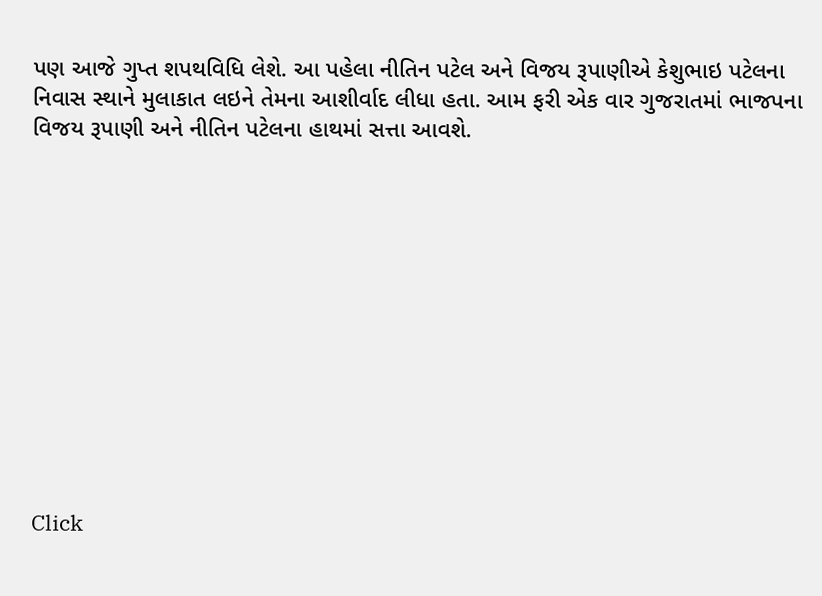પણ આજે ગુપ્ત શપથવિધિ લેશે. આ પહેલા નીતિન પટેલ અને વિજય રૂપાણીએ કેશુભાઇ પટેલના નિવાસ સ્થાને મુલાકાત લઇને તેમના આશીર્વાદ લીધા હતા. આમ ફરી એક વાર ગુજરાતમાં ભાજપના વિજય રૂપાણી અને નીતિન પટેલના હાથમાં સત્તા આવશે.












Click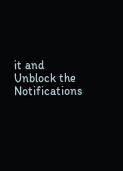it and Unblock the Notifications